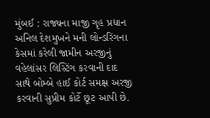મુંબઈ : રાજ્યના માજી ગૃહ પ્રધાન અનિલ દેશમુખને મની લોન્ડરિંગના કેસમાં કરેલી જામીન અરજીનું વહેલાંસર લિસ્ટિંગ કરવાની દાદ સાથે બોમ્બે હાઈ કોર્ટ સમક્ષ અરજી કરવાની સુપ્રીમ કોર્ટે છૂટ આપી છે.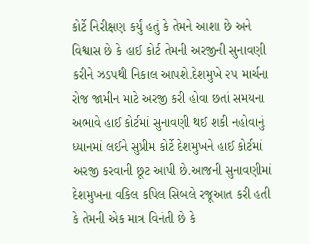કોર્ટે નિરીક્ષણ કર્યું હતું કે તેમને આશા છે અને વિશ્વાસ છે કે હાઈ કોર્ટ તેમની અરજીની સુનાવણી કરીને ઝડપથી નિકાલ આપશે.દેશમુખે ૨૫ માર્ચના રોજ જામીન માટે અરજી કરી હોવા છતાં સમયના અભાવે હાઈ કોર્ટમાં સુનાવણી થઈ શકી નહોવાનું ધ્યાનમાં લઈને સુપ્રીમ કોર્ટે દેશમુખને હાઈ કોર્ટમાં અરજી કરવાની છૂટ આપી છે.આજની સુનાવણીમાં દેશમુખના વકિલ કપિલ સિબલે રજૂઆત કરી હતી કે તેમની એક માત્ર વિનંતી છે કે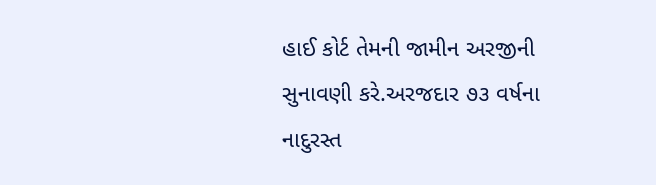હાઈ કોર્ટ તેમની જામીન અરજીની સુનાવણી કરે.અરજદાર ૭૩ વર્ષના નાદુરસ્ત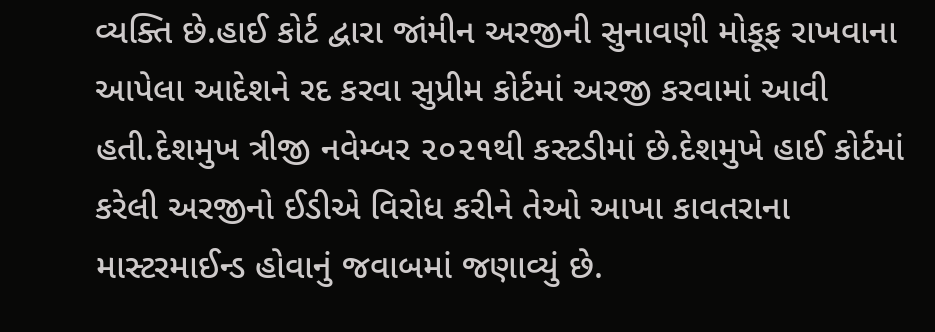વ્યક્તિ છે.હાઈ કોર્ટ દ્વારા જાંમીન અરજીની સુનાવણી મોકૂફ રાખવાના આપેલા આદેશને રદ કરવા સુપ્રીમ કોર્ટમાં અરજી કરવામાં આવી હતી.દેશમુખ ત્રીજી નવેમ્બર ૨૦૨૧થી કસ્ટડીમાં છે.દેશમુખે હાઈ કોર્ટમાં કરેલી અરજીનો ઈડીએ વિરોધ કરીને તેઓ આખા કાવતરાના માસ્ટરમાઈન્ડ હોવાનું જવાબમાં જણાવ્યું છે.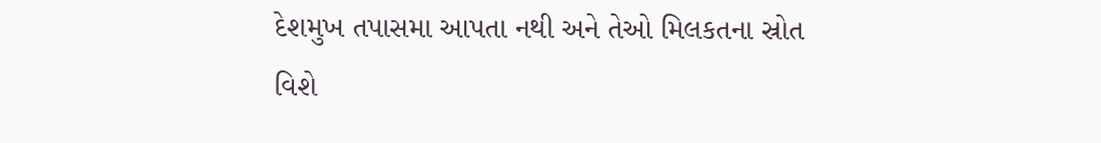દેશમુખ તપાસમા આપતા નથી અને તેઓ મિલકતના સ્રોત વિશે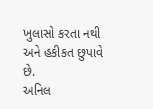ખુલાસો કરતા નથી અને હકીકત છુપાવે છે.
અનિલ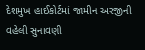દેશમુખ હાઈકોર્ટમાં જામીન અરજીની વહેલી સુનાવણી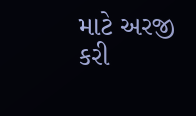માટે અરજી કરી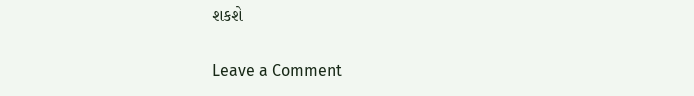શકશે

Leave a Comment